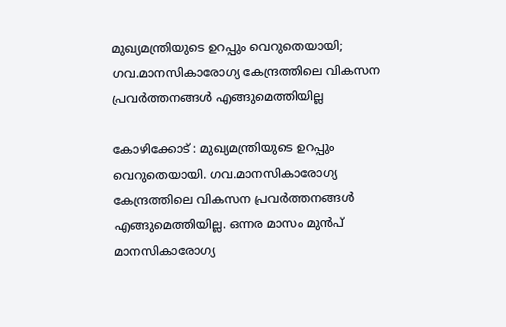മുഖ്യമന്ത്രിയുടെ ഉറപ്പും വെറുതെയായി; ഗവ.മാനസികാരോഗ്യ കേന്ദ്രത്തിലെ വികസന പ്രവർത്തനങ്ങൾ എങ്ങുമെത്തിയില്ല

കോഴിക്കോട് : മുഖ്യമന്ത്രിയുടെ ഉറപ്പും വെറുതെയായി. ഗവ.മാനസികാരോഗ്യ കേന്ദ്രത്തിലെ വികസന പ്രവർത്തനങ്ങൾ എങ്ങുമെത്തിയില്ല. ഒന്നര മാസം മുൻപ് മാനസികാരോഗ്യ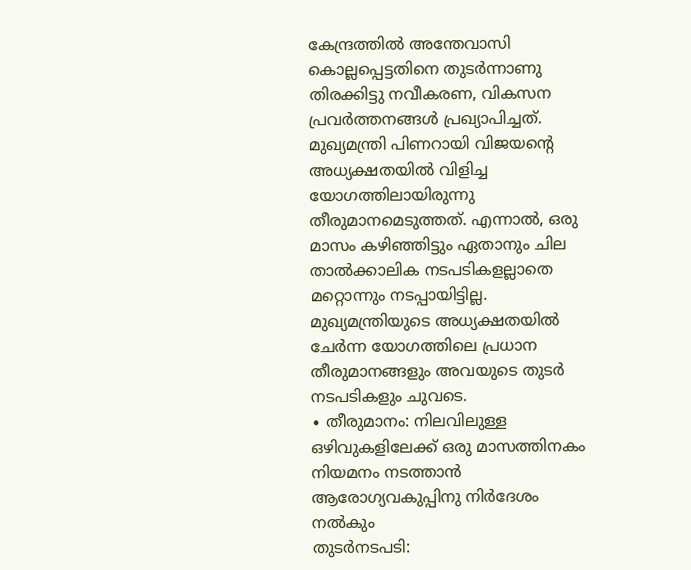കേന്ദ്രത്തിൽ അന്തേവാസി കൊല്ലപ്പെട്ടതിനെ തുടർന്നാണു തിരക്കിട്ടു നവീകരണ, വികസന പ്രവർത്തനങ്ങൾ പ്രഖ്യാപിച്ചത്. മുഖ്യമന്ത്രി പിണറായി വിജയന്റെ അധ്യക്ഷതയിൽ വിളിച്ച യോഗത്തിലായിരുന്നു തീരുമാനമെടുത്തത്. എന്നാൽ, ഒരു മാസം കഴിഞ്ഞിട്ടും ഏതാനും ചില താൽക്കാലിക നടപടികളല്ലാതെ മറ്റൊന്നും നടപ്പായിട്ടില്ല. മുഖ്യമന്ത്രിയുടെ അധ്യക്ഷതയിൽ ചേർന്ന യോഗത്തിലെ പ്രധാന തീരുമാനങ്ങളും അവയുടെ തുടർ നടപടികളും ചുവടെ.
∙ തീരുമാനം: നിലവിലുള്ള ഒഴിവുകളിലേക്ക് ഒരു മാസത്തിനകം നിയമനം നടത്താൻ ആരോഗ്യവകുപ്പിനു നിർദേശം നൽകും
തുടർനടപടി: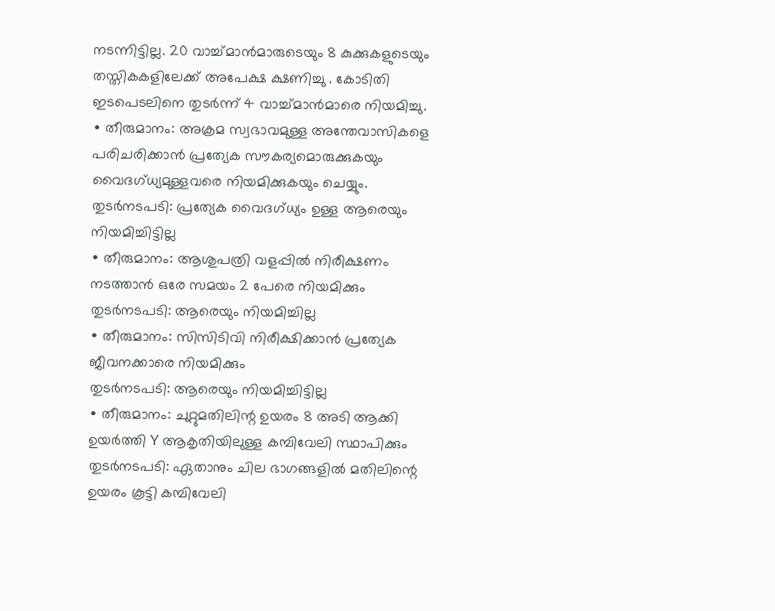നടന്നിട്ടില്ല. 20 വാച്ച്മാൻമാരുടെയും 8 കുക്കുകളുടെയും തസ്തികകളിലേക്ക് അപേക്ഷ ക്ഷണിച്ചു . കോടിതി ഇടപെടലിനെ തുടർന്ന് 4 വാച്ച്മാൻമാരെ നിയമിച്ചു.
∙ തീരുമാനം: അക്രമ സ്വഭാവമുള്ള അന്തേവാസികളെ പരിചരിക്കാൻ പ്രത്യേക സൗകര്യമൊരുക്കുകയും വൈദഗ്ധ്യമുള്ളവരെ നിയമിക്കുകയും ചെയ്യും.
തുടർനടപടി: പ്രത്യേക വൈദഗ്ധ്യം ഉള്ള ആരെയും നിയമിച്ചിട്ടില്ല
∙ തീരുമാനം: ആശുപത്രി വളപ്പിൽ നിരീക്ഷണം നടത്താൻ ഒരേ സമയം 2 പേരെ നിയമിക്കും
തുടർനടപടി: ആരെയും നിയമിച്ചില്ല
∙ തീരുമാനം: സിസിടിവി നിരീക്ഷിക്കാൻ പ്രത്യേക ജീവനക്കാരെ നിയമിക്കും
തുടർനടപടി: ആരെയും നിയമിച്ചിട്ടില്ല
∙ തീരുമാനം: ചുറ്റുമതിലിന്റ ഉയരം 8 അടി ആക്കി ഉയർത്തി Y ആകൃതിയിലുള്ള കമ്പിവേലി സ്ഥാപിക്കും
തുടർനടപടി: ഏതാനും ചില ഭാഗങ്ങളിൽ മതിലിന്റെ ഉയരം കൂട്ടി കമ്പിവേലി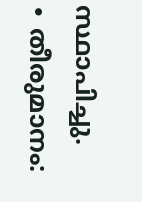സ്ഥാപിച്ചു.
∙ തീരുമാനം: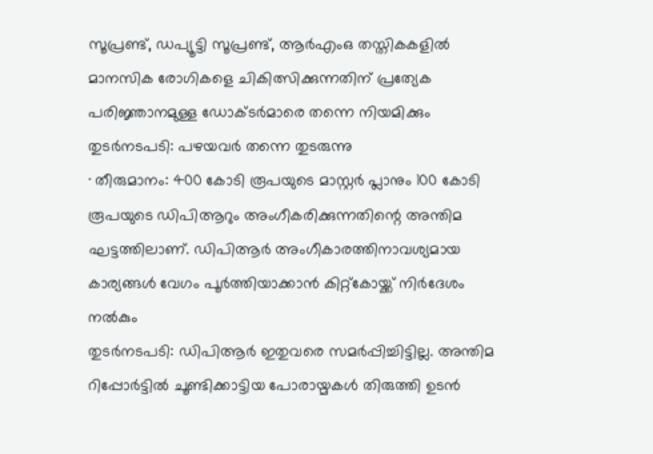സൂപ്രണ്ട്, ഡപ്യൂട്ടി സൂപ്രണ്ട്, ആർഎംഒ തസ്തികകളിൽ മാനസിക രോഗികളെ ചികിത്സിക്കുന്നതിന് പ്രത്യേക പരിജ്ഞാനമുള്ള ഡോക്ടർമാരെ തന്നെ നിയമിക്കും
തുടർനടപടി: പഴയവർ തന്നെ തുടരുന്നു
∙ തീരുമാനം: 400 കോടി രൂപയുടെ മാസ്റ്റർ പ്ലാനും 100 കോടി രൂപയുടെ ഡിപിആറും അംഗീകരിക്കുന്നതിന്റെ അന്തിമ ഘട്ടത്തിലാണ്. ഡിപിആർ അംഗീകാരത്തിനാവശ്യമായ കാര്യങ്ങൾ വേഗം പൂർത്തിയാക്കാൻ കിറ്റ്കോയ്ക്ക് നിർദേശം നൽകും
തുടർനടപടി: ഡിപിആർ ഇതുവരെ സമർപ്പിച്ചിട്ടില്ല. അന്തിമ റിപ്പോർട്ടിൽ ചൂണ്ടിക്കാട്ടിയ പോരായ്മകൾ തിരുത്തി ഉടൻ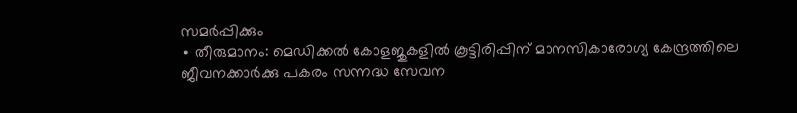സമർപ്പിക്കും
∙ തീരുമാനം: മെഡിക്കൽ കോളജുകളിൽ കൂട്ടിരിപ്പിന് മാനസികാരോഗ്യ കേന്ദ്രത്തിലെ ജീവനക്കാർക്കു പകരം സന്നദ്ധ സേവന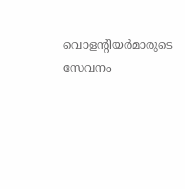വൊളന്റിയർമാരുടെ സേവനം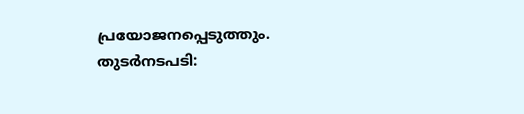പ്രയോജനപ്പെടുത്തും.
തുടർനടപടി: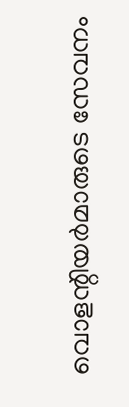വൊളന്റിയർമാരുടെ സേവനം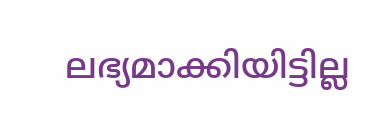ലഭ്യമാക്കിയിട്ടില്ല